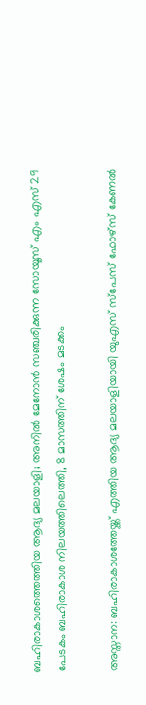ബഹിരാകാശത്തെത്തിയ ആദ്യ മലയാളി; അനിൽ മേനോൻ സഞ്ചരിക്കുന്ന സോയൂസ് എം എസ് 29 പേടകം ബഹിരാകാശ നിലയത്തിലെത്തി, 8 മാസത്തിന് ശേഷം മടക്കം

അസ്താന: ബഹിരാകാശത്തേയ്ക്ക് എത്തിയ ആദ്യ മലയാളിയായി യുഎസ് സ്പേസ് ഫോഴ്സ് കേണൽ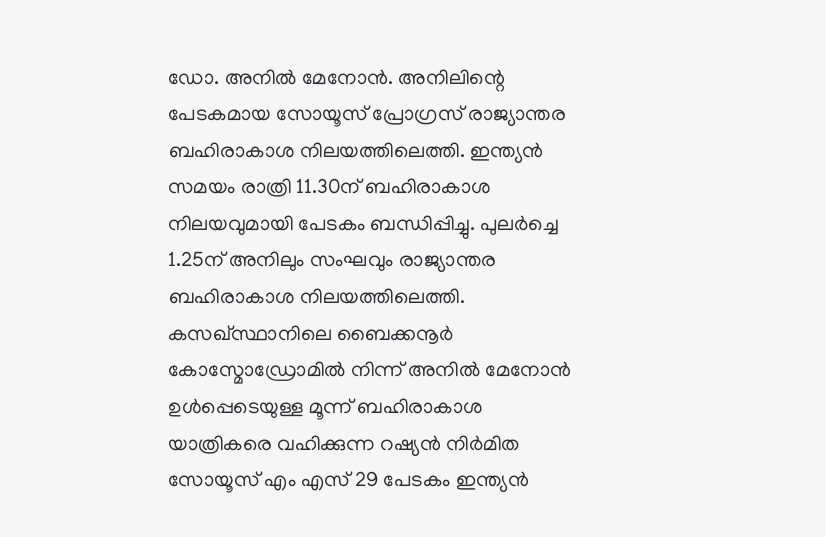ഡോ. അനിൽ മേനോൻ. അനിലിന്റെ പേടകമായ സോയൂസ് പ്രോഗ്രസ് രാജ്യാന്തര ബഹിരാകാശ നിലയത്തിലെത്തി. ഇന്ത്യൻ സമയം രാത്രി 11.30ന് ബഹിരാകാശ നിലയവുമായി പേടകം ബന്ധിപ്പിച്ചു. പുലർച്ചെ 1.25ന് അനിലും സംഘവും രാജ്യാന്തര ബഹിരാകാശ നിലയത്തിലെത്തി. കസഖ്‌സ്ഥാനിലെ ബൈക്കനൂർ കോസ്മോഡ്രോമിൽ നിന്ന് അനിൽ മേനോൻ ഉൾപ്പെടെയുള്ള മൂന്ന് ബഹിരാകാശ യാത്രികരെ വഹിക്കുന്ന റഷ്യൻ നിർമിത സോയൂസ് എം എസ് 29 പേടകം ഇന്ത്യൻ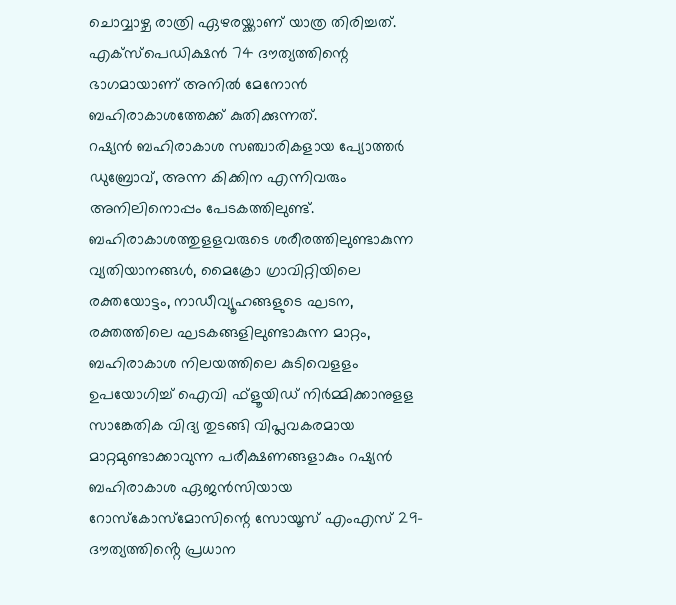ചൊവ്വാഴ്ച രാത്രി ഏഴരയ്ക്കാണ് യാത്ര തിരിച്ചത്. എക്സ്പെഡിക്ഷൻ 74 ദൗത്യത്തിന്റെ ഭാഗമായാണ് അനിൽ മേനോൻ ബഹിരാകാശത്തേക്ക് കുതിക്കുന്നത്.
റഷ്യൻ ബഹിരാകാശ സഞ്ചാരികളായ പ്യോത്തർ ഡുബ്രോവ്, അന്ന കിക്കിന എന്നിവരും അനിലിനൊപ്പം പേടകത്തിലുണ്ട്.
ബഹിരാകാശത്തുളളവരുടെ ശരീരത്തിലുണ്ടാകുന്ന വ്യതിയാനങ്ങള്‍, മൈക്രോ ഗ്രാവിറ്റിയിലെ രക്തയോട്ടം, നാഡീവ്യൂഹങ്ങളുടെ ഘടന, രക്തത്തിലെ ഘടകങ്ങളിലുണ്ടാകുന്ന മാറ്റം, ബഹിരാകാശ നിലയത്തിലെ കുടിവെളളം ഉപയോഗിച്ച് ഐവി ഫ്‌ളൂയിഡ് നിര്‍മ്മിക്കാനുളള സാങ്കേതിക വിദ്യ തുടങ്ങി വിപ്ലവകരമായ മാറ്റമുണ്ടാക്കാവുന്ന പരീക്ഷണങ്ങളാകും റഷ്യന്‍ ബഹിരാകാശ ഏജന്‍സിയായ റോസ്‌കോസ്‌മോസിന്റെ സോയൂസ് എംഎസ് 29- ദൗത്യത്തിൻ്റെ പ്രധാന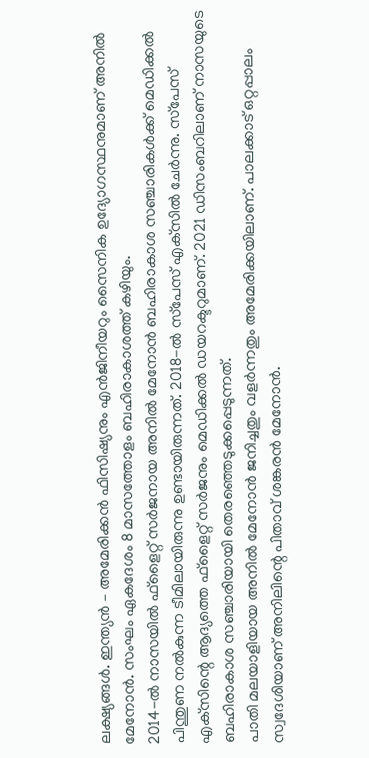ലക്ഷ്യങ്ങൾ. ഇന്ത്യന്‍ – അമേരിക്കന്‍ ഫിസിഷ്യനും എന്‍ജിനീയറും സൈനിക ഉദ്യോഗസ്ഥനുമാണ് അനിൽ‌ മേനോൻ. സംഘം ഏകദേശം 8 മാസത്തോളം ബഹിരാകാശത്ത് കഴിയും.
2014-ല്‍ നാസയില്‍ ഫ്‌ളൈറ്റ് സര്‍ജനായ അനില്‍ മേനോന്‍ ബഹിരാകാശ സഞ്ചാരികള്‍ക്ക് മെഡിക്കല്‍ പിന്തുണ നല്‍കുന്ന ടീമിലായിരുന്നു ഉണ്ടായിരുന്നത്. 2018-ല്‍ സ്‌പേസ് എക്‌സില്‍ ചേര്‍ന്നു. സ്‌പേസ് എക്‌സിന്റെ ആദ്യത്തെ ഫ്‌ളൈറ്റ് സര്‍ജനും മെഡിക്കല്‍ ഡയറക്ടറുമാണ്. 2021 ഡിസംബറിലാണ് നാസയുടെ ബഹിരാകാശ സഞ്ചാരിയായി തെരഞ്ഞെടുക്കപ്പെടുന്നത്.
പാതി മലയാളിയായ അനില്‍ മേനോന്‍ ജനിച്ചതും വളര്‍ന്നതും അമേരിക്കയിലാണ്. പാലക്കാട് ഒറ്റപ്പാലം സ്വദേശിയാണ് അനിലിന്റെ പിതാവ് ശങ്കരന്‍ മേനോന്‍.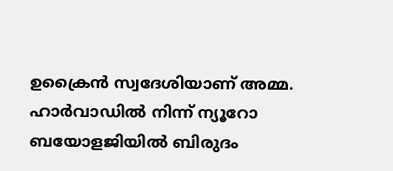ഉക്രൈന്‍ സ്വദേശിയാണ് അമ്മ. ഹാര്‍വാഡില്‍ നിന്ന് ന്യൂറോ ബയോളജിയില്‍ ബിരുദം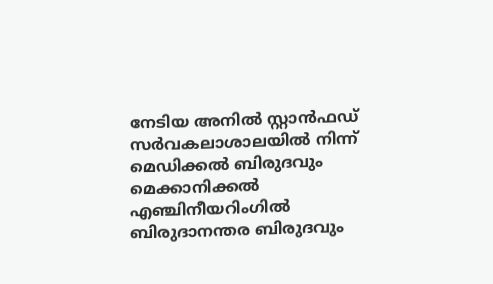നേടിയ അനില്‍ സ്റ്റാന്‍ഫഡ് സര്‍വകലാശാലയില്‍ നിന്ന് മെഡിക്കല്‍ ബിരുദവും മെക്കാനിക്കല്‍ എഞ്ചിനീയറിംഗില്‍ ബിരുദാനന്തര ബിരുദവും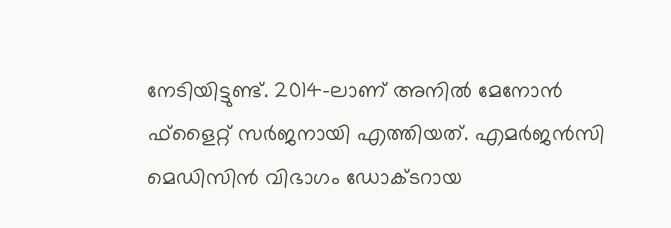നേടിയിട്ടുണ്ട്. 2014-ലാണ് അനില്‍ മേനോന്‍ ഫ്‌ളൈറ്റ് സര്‍ജനായി എത്തിയത്. എമര്‍ജന്‍സി മെഡിസിന്‍ വിഭാഗം ഡോക്ടറായ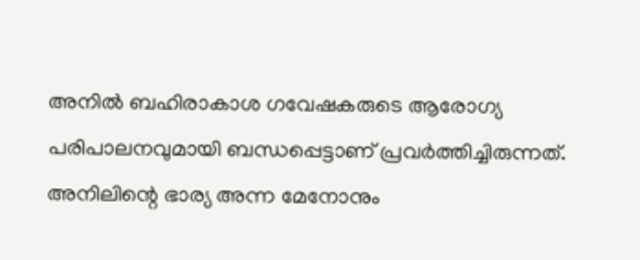അനില്‍ ബഹിരാകാശ ഗവേഷകരുടെ ആരോഗ്യ പരിപാലനവുമായി ബന്ധപ്പെട്ടാണ് പ്രവര്‍ത്തിച്ചിരുന്നത്. അനിലിന്റെ ഭാര്യ അന്ന മേനോനും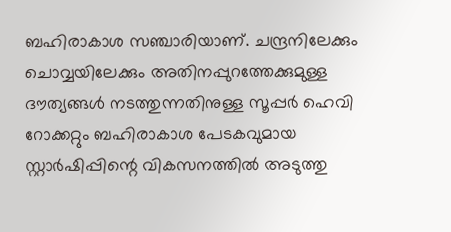ബഹിരാകാശ സഞ്ചാരിയാണ്. ചന്ദ്രനിലേക്കും ചൊവ്വയിലേക്കും അതിനപ്പുറത്തേക്കുമുള്ള ദൗത്യങ്ങള്‍ നടത്തുന്നതിനുള്ള സൂപ്പര്‍ ഹെവി റോക്കറ്റും ബഹിരാകാശ പേടകവുമായ സ്റ്റാര്‍ഷിപ്പിന്റെ വികസനത്തില്‍ അടുത്തു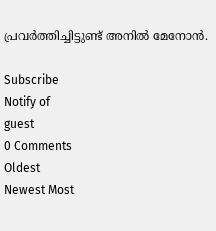പ്രവര്‍ത്തിച്ചിട്ടുണ്ട് അനില്‍ മേനോന്‍.

Subscribe
Notify of
guest
0 Comments
Oldest
Newest Most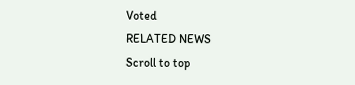Voted
RELATED NEWS
Scroll to top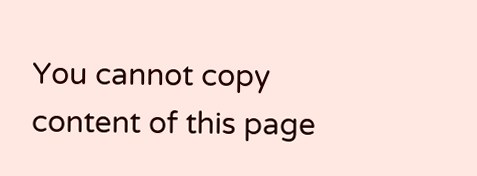You cannot copy content of this page